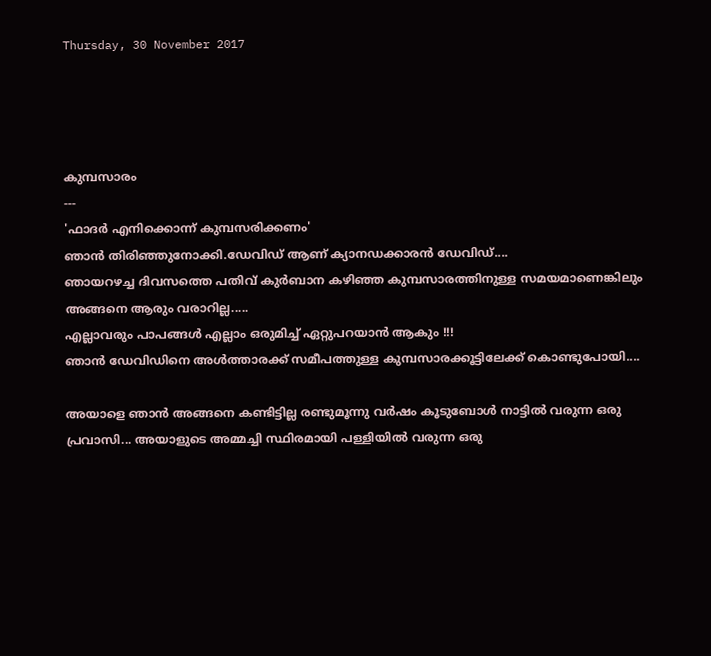Thursday, 30 November 2017




കുമ്പസാരം
---
'ഫാദർ എനിക്കൊന്ന് കുമ്പസരിക്കണം'
ഞാൻ തിരിഞ്ഞുനോക്കി.ഡേവിഡ് ആണ് ക്യാനഡക്കാരൻ ഡേവിഡ്....
ഞായറഴച്ച ദിവസത്തെ പതിവ് കുർബാന കഴിഞ്ഞ കുമ്പസാരത്തിനുള്ള സമയമാണെങ്കിലും അങ്ങനെ ആരും വരാറില്ല.....
എല്ലാവരും പാപങ്ങൾ എല്ലാം ഒരുമിച്ച് ഏറ്റുപറയാൻ ആകും !!!
ഞാൻ ഡേവിഡിനെ അൾത്താരക്ക് സമീപത്തുള്ള കുമ്പസാരക്കൂട്ടിലേക്ക് കൊണ്ടുപോയി....

അയാളെ ഞാൻ അങ്ങനെ കണ്ടിട്ടില്ല രണ്ടുമൂന്നു വർഷം കൂടുബോൾ നാട്ടിൽ വരുന്ന ഒരു പ്രവാസി... അയാളുടെ അമ്മച്ചി സ്ഥിരമായി പള്ളിയിൽ വരുന്ന ഒരു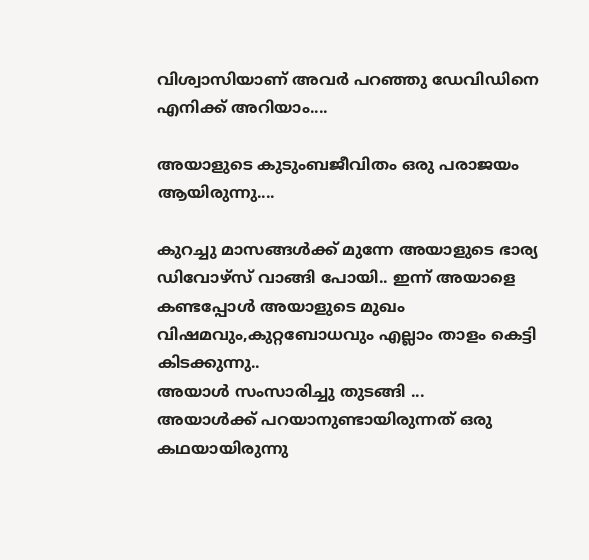വിശ്വാസിയാണ് അവർ പറഞ്ഞു ഡേവിഡിനെ എനിക്ക് അറിയാം....

അയാളുടെ കുടുംബജീവിതം ഒരു പരാജയം ആയിരുന്നു....

കുറച്ചു മാസങ്ങൾക്ക് മുന്നേ അയാളുടെ ഭാര്യ ഡിവോഴ്സ് വാങ്ങി പോയി.. ഇന്ന് അയാളെ കണ്ടപ്പോൾ അയാളുടെ മുഖം വിഷമവും,കുറ്റബോധവും എല്ലാം താളം കെട്ടി കിടക്കുന്നു..
അയാൾ സംസാരിച്ചു തുടങ്ങി ...
അയാൾക്ക് പറയാനുണ്ടായിരുന്നത് ഒരു കഥയായിരുന്നു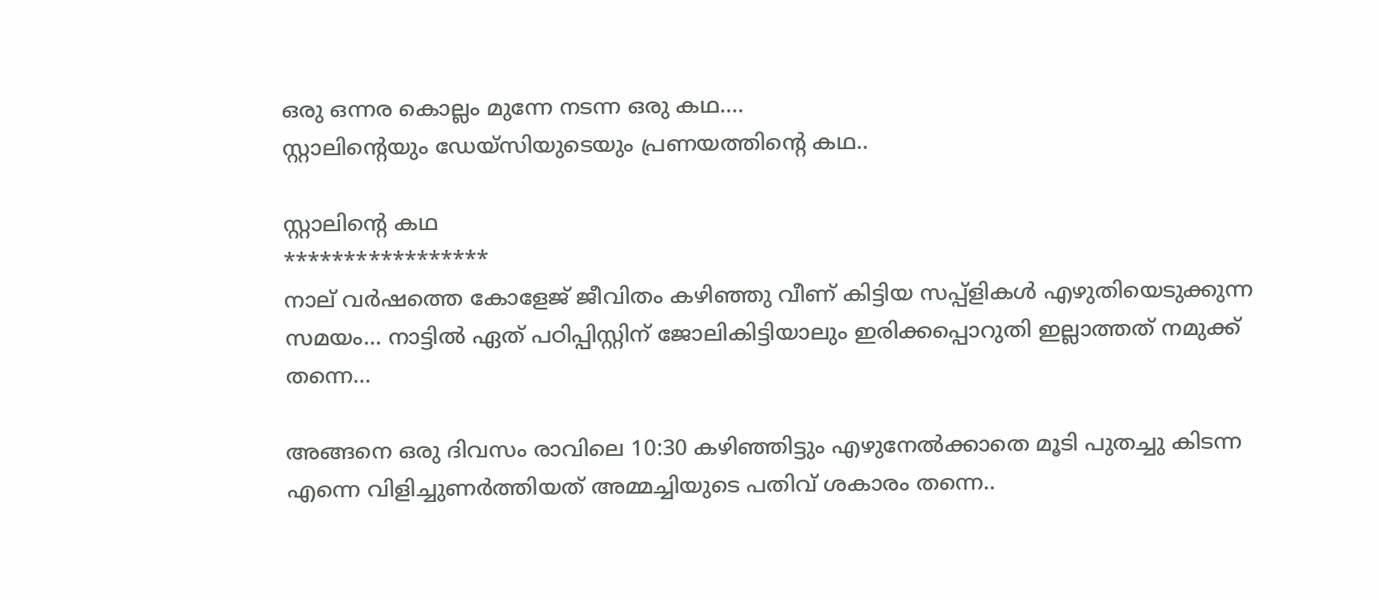ഒരു ഒന്നര കൊല്ലം മുന്നേ നടന്ന ഒരു കഥ....
സ്റ്റാലിന്റെയും ഡേയ്സിയുടെയും പ്രണയത്തിന്റെ കഥ..

സ്റ്റാലിന്റെ കഥ
*****************
നാല് വർഷത്തെ കോളേജ് ജീവിതം കഴിഞ്ഞു വീണ് കിട്ടിയ സപ്പ്ളികൾ എഴുതിയെടുക്കുന്ന സമയം... നാട്ടിൽ ഏത് പഠിപ്പിസ്റ്റിന് ജോലികിട്ടിയാലും ഇരിക്കപ്പൊറുതി ഇല്ലാത്തത് നമുക്ക് തന്നെ...

അങ്ങനെ ഒരു ദിവസം രാവിലെ 10:30 കഴിഞ്ഞിട്ടും എഴുനേൽക്കാതെ മൂടി പുതച്ചു കിടന്ന എന്നെ വിളിച്ചുണർത്തിയത് അമ്മച്ചിയുടെ പതിവ് ശകാരം തന്നെ..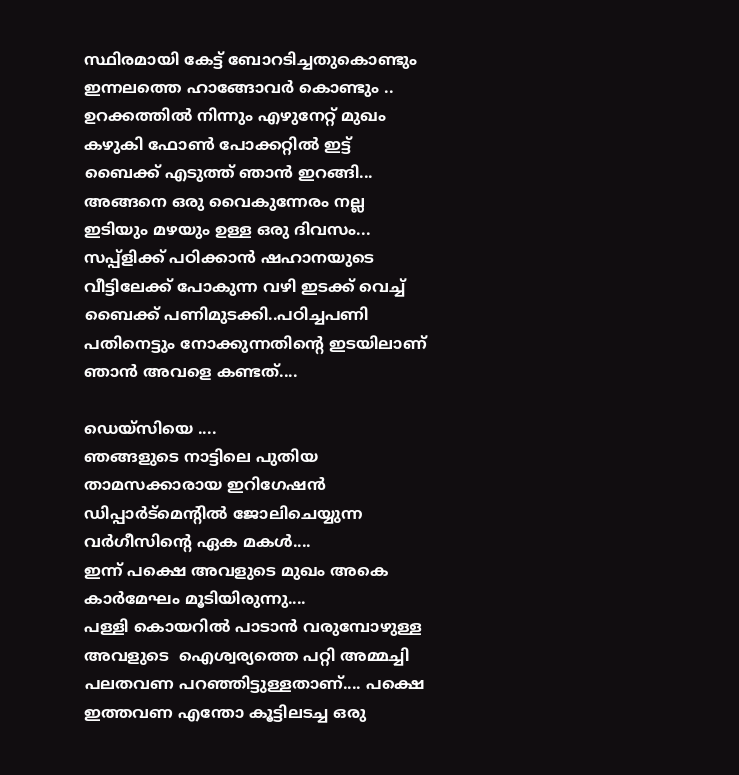സ്ഥിരമായി കേട്ട് ബോറടിച്ചതുകൊണ്ടും ഇന്നലത്തെ ഹാങ്ങോവർ കൊണ്ടും .. ഉറക്കത്തിൽ നിന്നും എഴുനേറ്റ് മുഖം കഴുകി ഫോൺ പോക്കറ്റിൽ ഇട്ട് ബൈക്ക് എടുത്ത് ഞാൻ ഇറങ്ങി...
അങ്ങനെ ഒരു വൈകുന്നേരം നല്ല ഇടിയും മഴയും ഉള്ള ഒരു ദിവസം... സപ്പ്ളിക്ക് പഠിക്കാൻ ഷഹാനയുടെ വീട്ടിലേക്ക് പോകുന്ന വഴി ഇടക്ക് വെച്ച് ബൈക്ക് പണിമുടക്കി..പഠിച്ചപണി പതിനെട്ടും നോക്കുന്നതിന്റെ ഇടയിലാണ് ഞാൻ അവളെ കണ്ടത്....

ഡെയ്സിയെ ....
ഞങ്ങളുടെ നാട്ടിലെ പുതിയ താമസക്കാരായ ഇറിഗേഷൻ ഡിപ്പാർട്മെന്റിൽ ജോലിചെയ്യുന്ന വർഗീസിന്റെ ഏക മകൾ....
ഇന്ന് പക്ഷെ അവളുടെ മുഖം അകെ കാർമേഘം മൂടിയിരുന്നു....
പള്ളി കൊയറിൽ പാടാൻ വരുമ്പോഴുള്ള അവളുടെ  ഐശ്വര്യത്തെ പറ്റി അമ്മച്ചി പലതവണ പറഞ്ഞിട്ടുള്ളതാണ്.... പക്ഷെ ഇത്തവണ എന്തോ കൂട്ടിലടച്ച ഒരു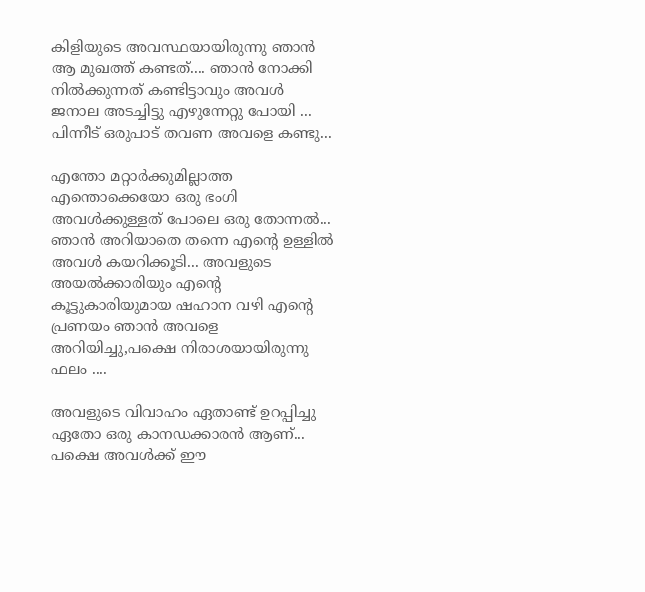കിളിയുടെ അവസ്ഥയായിരുന്നു ഞാൻ ആ മുഖത്ത് കണ്ടത്.... ഞാൻ നോക്കി നിൽക്കുന്നത് കണ്ടിട്ടാവും അവൾ ജനാല അടച്ചിട്ടു എഴുന്നേറ്റു പോയി ... പിന്നീട് ഒരുപാട് തവണ അവളെ കണ്ടു...

എന്തോ മറ്റാർക്കുമില്ലാത്ത എന്തൊക്കെയോ ഒരു ഭംഗി അവൾക്കുള്ളത് പോലെ ഒരു തോന്നൽ... ഞാൻ അറിയാതെ തന്നെ എന്റെ ഉള്ളിൽ അവൾ കയറിക്കൂടി... അവളുടെ അയൽക്കാരിയും എന്റെ കൂട്ടുകാരിയുമായ ഷഹാന വഴി എന്റെ പ്രണയം ഞാൻ അവളെ അറിയിച്ചു,പക്ഷെ നിരാശയായിരുന്നു ഫലം ....

അവളുടെ വിവാഹം ഏതാണ്ട് ഉറപ്പിച്ചു ഏതോ ഒരു കാനഡക്കാരൻ ആണ്... പക്ഷെ അവൾക്ക് ഈ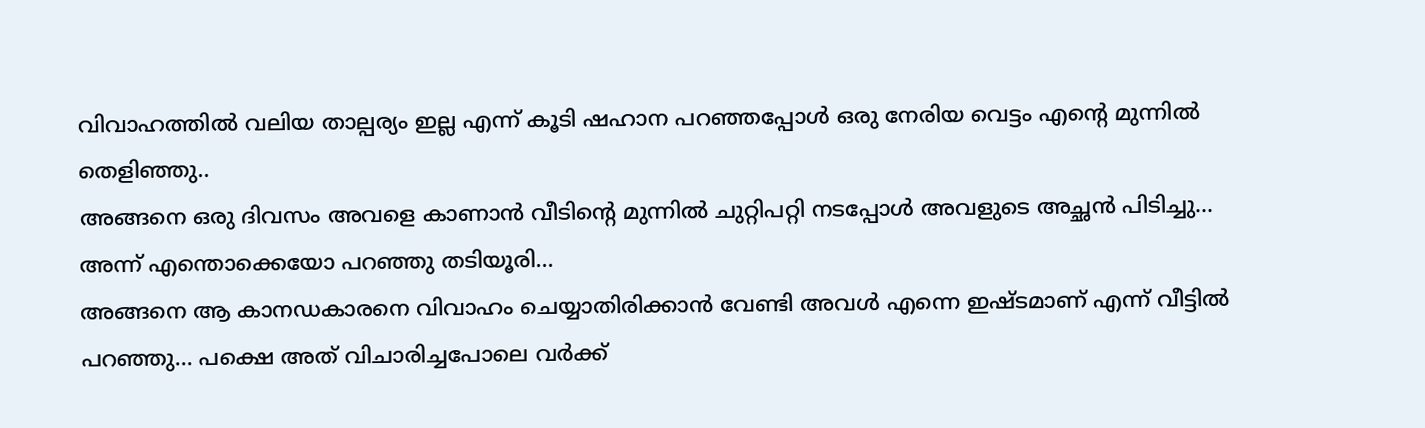വിവാഹത്തിൽ വലിയ താല്പര്യം ഇല്ല എന്ന് കൂടി ഷഹാന പറഞ്ഞപ്പോൾ ഒരു നേരിയ വെട്ടം എന്റെ മുന്നിൽ തെളിഞ്ഞു..
അങ്ങനെ ഒരു ദിവസം അവളെ കാണാൻ വീടിന്റെ മുന്നിൽ ചുറ്റിപറ്റി നടപ്പോൾ അവളുടെ അച്ഛൻ പിടിച്ചു... അന്ന് എന്തൊക്കെയോ പറഞ്ഞു തടിയൂരി...
അങ്ങനെ ആ കാനഡകാരനെ വിവാഹം ചെയ്യാതിരിക്കാൻ വേണ്ടി അവൾ എന്നെ ഇഷ്ടമാണ് എന്ന് വീട്ടിൽ പറഞ്ഞു... പക്ഷെ അത് വിചാരിച്ചപോലെ വർക്ക്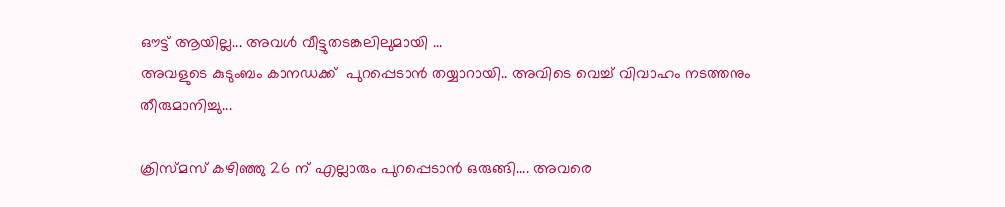ഔട്ട് ആയില്ല... അവൾ വീട്ടുതടങ്കലിലുമായി ...
അവളുടെ കുടുംബം കാനഡക്ക്  പുറപ്പെടാൻ തയ്യാറായി.. അവിടെ വെച്ച് വിവാഹം നടത്തനും തീരുമാനിച്ചു...

ക്രിസ്മസ് കഴിഞ്ഞു 26 ന് എല്ലാരും പുറപ്പെടാൻ ഒരുങ്ങി.... അവരെ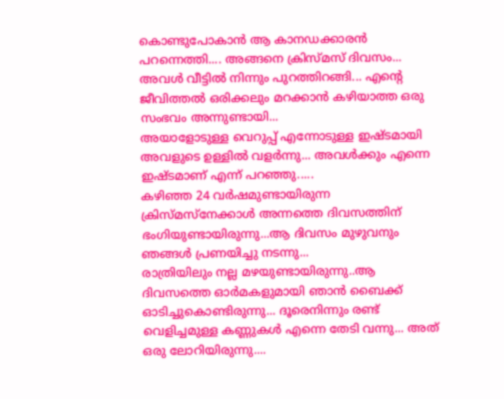കൊണ്ടുപോകാൻ ആ കാനഡക്കാരൻ പറന്നെത്തി.... അങ്ങനെ ക്രിസ്മസ് ദിവസം...
അവൾ വീട്ടിൽ നിന്നും പുറത്തിറങ്ങി... എന്റെ ജീവിത്തൽ ഒരിക്കലും മറക്കാൻ കഴിയാത്ത ഒരു സംഭവം അന്നുണ്ടായി...
അയാളോടുള്ള വെറുപ്പ് എന്നോടുള്ള ഇഷ്ടമായി അവളുടെ ഉള്ളിൽ വളർന്നു... അവൾക്കും എന്നെ ഇഷ്ടമാണ് എന്ന് പറഞ്ഞു.....
കഴിഞ്ഞ 24 വർഷമുണ്ടായിരുന്ന ക്രിസ്മസ്നേക്കാൾ അന്നത്തെ ദിവസത്തിന് ഭംഗിയുണ്ടായിരുന്നു...ആ ദിവസം മുഴുവനും ഞങ്ങൾ പ്രണയിച്ചു നടന്നു...
രാത്രിയിലും നല്ല മഴയുണ്ടായിരുന്നു..ആ ദിവസത്തെ ഓർമകളുമായി ഞാൻ ബൈക്ക് ഓടിച്ചുകൊണ്ടിരുന്നു... ദൂരെനിന്നും രണ്ട് വെളിച്ചമുള്ള കണ്ണുകൾ എന്നെ തേടി വന്നു... അത് ഒരു ലോറിയിരുന്നു....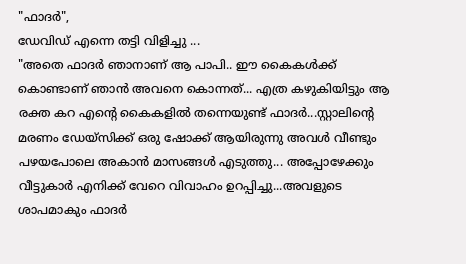"ഫാദർ",
ഡേവിഡ് എന്നെ തട്ടി വിളിച്ചു ...
"അതെ ഫാദർ ഞാനാണ് ആ പാപി.. ഈ കൈകൾക്ക് കൊണ്ടാണ് ഞാൻ അവനെ കൊന്നത്... എത്ര കഴുകിയിട്ടും ആ രക്ത കറ എന്റെ കൈകളിൽ തന്നെയുണ്ട് ഫാദർ...സ്റ്റാലിന്റെ മരണം ഡേയ്സിക്ക് ഒരു ഷോക്ക് ആയിരുന്നു അവൾ വീണ്ടും പഴയപോലെ അകാൻ മാസങ്ങൾ എടുത്തു... അപ്പോഴേക്കും വീട്ടുകാർ എനിക്ക് വേറെ വിവാഹം ഉറപ്പിച്ചു...അവളുടെ ശാപമാകും ഫാദർ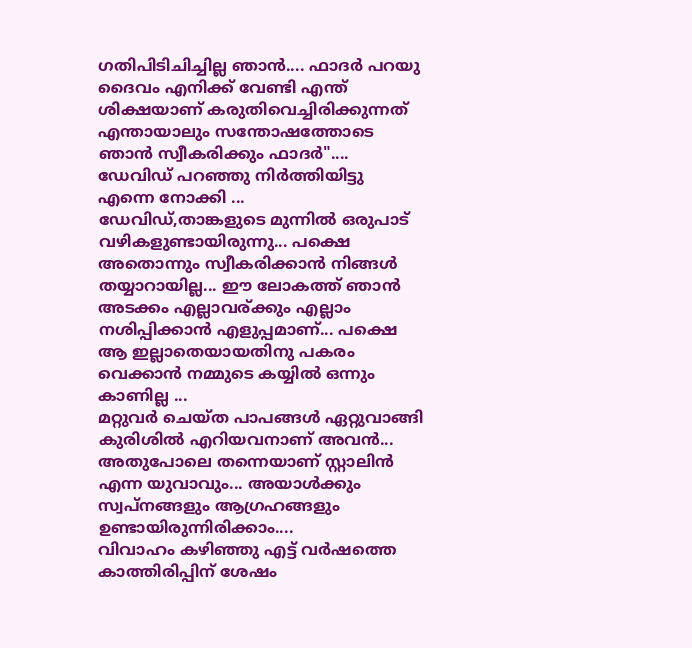ഗതിപിടിചിച്ചില്ല ഞാൻ.... ഫാദർ പറയു ദൈവം എനിക്ക് വേണ്ടി എന്ത് ശിക്ഷയാണ് കരുതിവെച്ചിരിക്കുന്നത് എന്തായാലും സന്തോഷത്തോടെ ഞാൻ സ്വീകരിക്കും ഫാദർ"....
ഡേവിഡ് പറഞ്ഞു നിർത്തിയിട്ടു എന്നെ നോക്കി ...
ഡേവിഡ്,താങ്കളുടെ മുന്നിൽ ഒരുപാട് വഴികളുണ്ടായിരുന്നു... പക്ഷെ അതൊന്നും സ്വീകരിക്കാൻ നിങ്ങൾ തയ്യാറായില്ല... ഈ ലോകത്ത് ഞാൻ അടക്കം എല്ലാവര്ക്കും എല്ലാം നശിപ്പിക്കാൻ എളുപ്പമാണ്... പക്ഷെ ആ ഇല്ലാതെയായതിനു പകരം വെക്കാൻ നമ്മുടെ കയ്യിൽ ഒന്നും കാണില്ല ...
മറ്റുവർ ചെയ്ത പാപങ്ങൾ ഏറ്റുവാങ്ങി കുരിശിൽ എറിയവനാണ് അവൻ...
അതുപോലെ തന്നെയാണ് സ്റ്റാലിൻ എന്ന യുവാവും... അയാൾക്കും സ്വപ്നങ്ങളും ആഗ്രഹങ്ങളും ഉണ്ടായിരുന്നിരിക്കാം....
വിവാഹം കഴിഞ്ഞു എട്ട് വർഷത്തെ കാത്തിരിപ്പിന് ശേഷം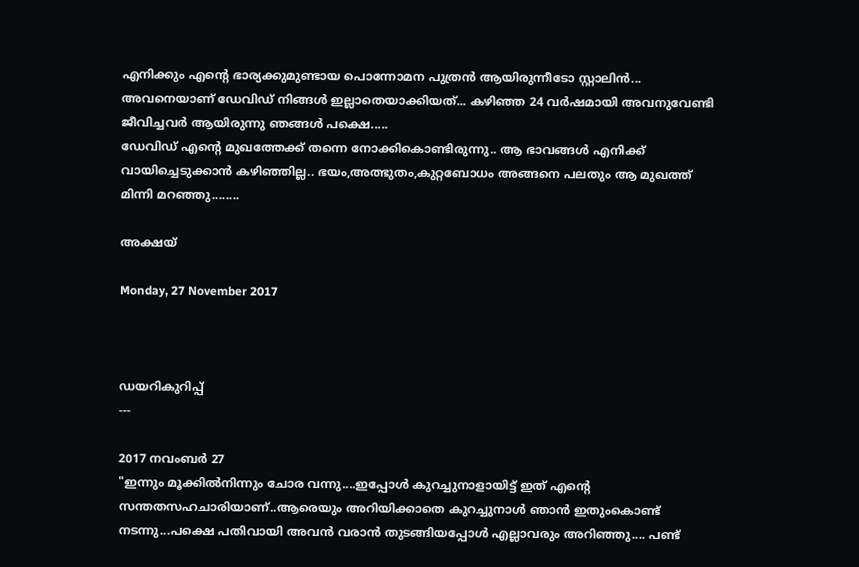എനിക്കും എന്റെ ഭാര്യക്കുമുണ്ടായ പൊന്നോമന പുത്രൻ ആയിരുന്നീടോ സ്റ്റാലിൻ...
അവനെയാണ് ഡേവിഡ് നിങ്ങൾ ഇല്ലാതെയാക്കിയത്... കഴിഞ്ഞ 24 വർഷമായി അവനുവേണ്ടി ജീവിച്ചവർ ആയിരുന്നു ഞങ്ങൾ പക്ഷെ.....
ഡേവിഡ് എന്റെ മുഖത്തേക്ക് തന്നെ നോക്കികൊണ്ടിരുന്നു.. ആ ഭാവങ്ങൾ എനിക്ക് വായിച്ചെടുക്കാൻ കഴിഞ്ഞില്ല.. ഭയം,അത്ഭുതം,കുറ്റബോധം അങ്ങനെ പലതും ആ മുഖത്ത് മിന്നി മറഞ്ഞു........

അക്ഷയ്

Monday, 27 November 2017



ഡയറികുറിപ്പ്
---

2017 നവംബർ 27
"ഇന്നും മൂക്കിൽനിന്നും ചോര വന്നു....ഇപ്പോൾ കുറച്ചുനാളായിട്ട് ഇത് എന്റെ സന്തതസഹചാരിയാണ്..ആരെയും അറിയിക്കാതെ കുറച്ചുനാൾ ഞാൻ ഇതുംകൊണ്ട് നടന്നു...പക്ഷെ പതിവായി അവൻ വരാൻ തുടങ്ങിയപ്പോൾ എല്ലാവരും അറിഞ്ഞു.... പണ്ട്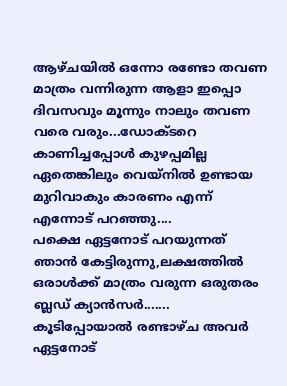ആഴ്ചയിൽ ഒന്നോ രണ്ടോ തവണ മാത്രം വന്നിരുന്ന ആളാ ഇപ്പൊ ദിവസവും മൂന്നും നാലും തവണ വരെ വരും...ഡോക്ടറെ കാണിച്ചപ്പോൾ കുഴപ്പമില്ല ഏതെങ്കിലും വെയ്നിൽ ഉണ്ടായ  മുറിവാകും കാരണം എന്ന് എന്നോട് പറഞ്ഞു....
പക്ഷെ ഏട്ടനോട് പറയുന്നത് ഞാൻ കേട്ടിരുന്നു,ലക്ഷത്തിൽ ഒരാൾക്ക് മാത്രം വരുന്ന ഒരുതരം ബ്ലഡ് ക്യാൻസർ.......
കൂടിപ്പോയാൽ രണ്ടാഴ്ച അവർ ഏട്ടനോട്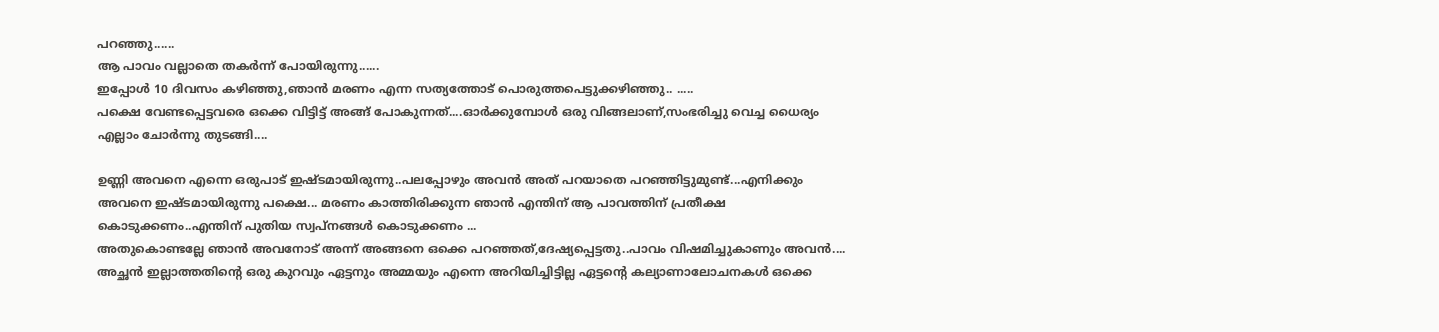പറഞ്ഞു......
ആ പാവം വല്ലാതെ തകർന്ന് പോയിരുന്നു......
ഇപ്പോൾ 10 ദിവസം കഴിഞ്ഞു,ഞാൻ മരണം എന്ന സത്യത്തോട് പൊരുത്തപെട്ടുക്കഴിഞ്ഞു.. .....
പക്ഷെ വേണ്ടപ്പെട്ടവരെ ഒക്കെ വിട്ടിട്ട് അങ്ങ് പോകുന്നത്....ഓർക്കുമ്പോൾ ഒരു വിങ്ങലാണ്,സംഭരിച്ചു വെച്ച ധൈര്യം എല്ലാം ചോർന്നു തുടങ്ങി....

ഉണ്ണി അവനെ എന്നെ ഒരുപാട് ഇഷ്ടമായിരുന്നു..പലപ്പോഴും അവൻ അത് പറയാതെ പറഞ്ഞിട്ടുമുണ്ട്...എനിക്കും അവനെ ഇഷ്ടമായിരുന്നു പക്ഷെ... മരണം കാത്തിരിക്കുന്ന ഞാൻ എന്തിന് ആ പാവത്തിന് പ്രതീക്ഷ കൊടുക്കണം..എന്തിന് പുതിയ സ്വപ്‌നങ്ങൾ കൊടുക്കണം ...
അതുകൊണ്ടല്ലേ ഞാൻ അവനോട് അന്ന് അങ്ങനെ ഒക്കെ പറഞ്ഞത്,ദേഷ്യപ്പെട്ടതു..പാവം വിഷമിച്ചുകാണും അവൻ....
അച്ഛൻ ഇല്ലാത്തതിന്റെ ഒരു കുറവും ഏട്ടനും അമ്മയും എന്നെ അറിയിച്ചിട്ടില്ല ഏട്ടന്റെ കല്യാണാലോചനകൾ ഒക്കെ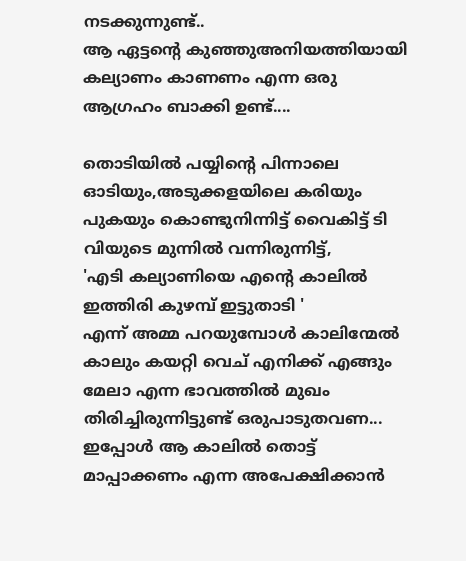നടക്കുന്നുണ്ട്..
ആ ഏട്ടന്റെ കുഞ്ഞുഅനിയത്തിയായി കല്യാണം കാണണം എന്ന ഒരു ആഗ്രഹം ബാക്കി ഉണ്ട്....

തൊടിയിൽ പയ്യിന്റെ പിന്നാലെ ഓടിയും,അടുക്കളയിലെ കരിയും പുകയും കൊണ്ടുനിന്നിട്ട് വൈകിട്ട് ടി വിയുടെ മുന്നിൽ വന്നിരുന്നിട്ട്,
'എടി കല്യാണിയെ എന്റെ കാലിൽ ഇത്തിരി കുഴമ്പ് ഇട്ടുതാടി '
എന്ന് അമ്മ പറയുമ്പോൾ കാലിന്മേൽ കാലും കയറ്റി വെച് എനിക്ക് എങ്ങും മേലാ എന്ന ഭാവത്തിൽ മുഖം തിരിച്ചിരുന്നിട്ടുണ്ട് ഒരുപാടുതവണ...
ഇപ്പോൾ ആ കാലിൽ തൊട്ട് മാപ്പാക്കണം എന്ന അപേക്ഷിക്കാൻ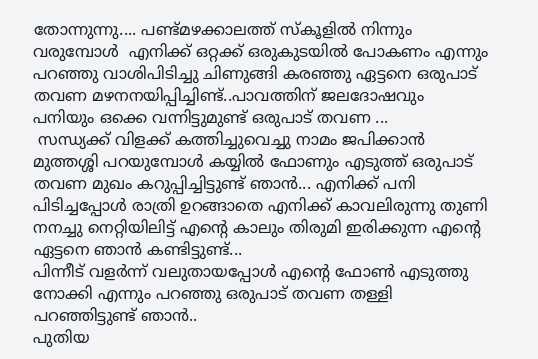തോന്നുന്നു.... പണ്ട്മഴക്കാലത്ത് സ്കൂളിൽ നിന്നും വരുമ്പോൾ  എനിക്ക് ഒറ്റക്ക് ഒരുകുടയിൽ പോകണം എന്നും പറഞ്ഞു വാശിപിടിച്ചു ചിണുങ്ങി കരഞ്ഞു ഏട്ടനെ ഒരുപാട് തവണ മഴനനയിപ്പിച്ചിണ്ട്..പാവത്തിന് ജലദോഷവും പനിയും ഒക്കെ വന്നിട്ടുമുണ്ട് ഒരുപാട് തവണ ...
 സന്ധ്യക്ക് വിളക്ക് കത്തിച്ചുവെച്ചു നാമം ജപിക്കാൻ മുത്തശ്ശി പറയുമ്പോൾ കയ്യിൽ ഫോണും എടുത്ത് ഒരുപാട് തവണ മുഖം കറുപ്പിച്ചിട്ടുണ്ട് ഞാൻ... എനിക്ക് പനി പിടിച്ചപ്പോൾ രാത്രി ഉറങ്ങാതെ എനിക്ക് കാവലിരുന്നു തുണി നനച്ചു നെറ്റിയിലിട്ട് എന്റെ കാലും തിരുമി ഇരിക്കുന്ന എന്റെ ഏട്ടനെ ഞാൻ കണ്ടിട്ടുണ്ട്...
പിന്നീട് വളർന്ന് വലുതായപ്പോൾ എന്റെ ഫോൺ എടുത്തു നോക്കി എന്നും പറഞ്ഞു ഒരുപാട് തവണ തള്ളി പറഞ്ഞിട്ടുണ്ട് ഞാൻ..
പുതിയ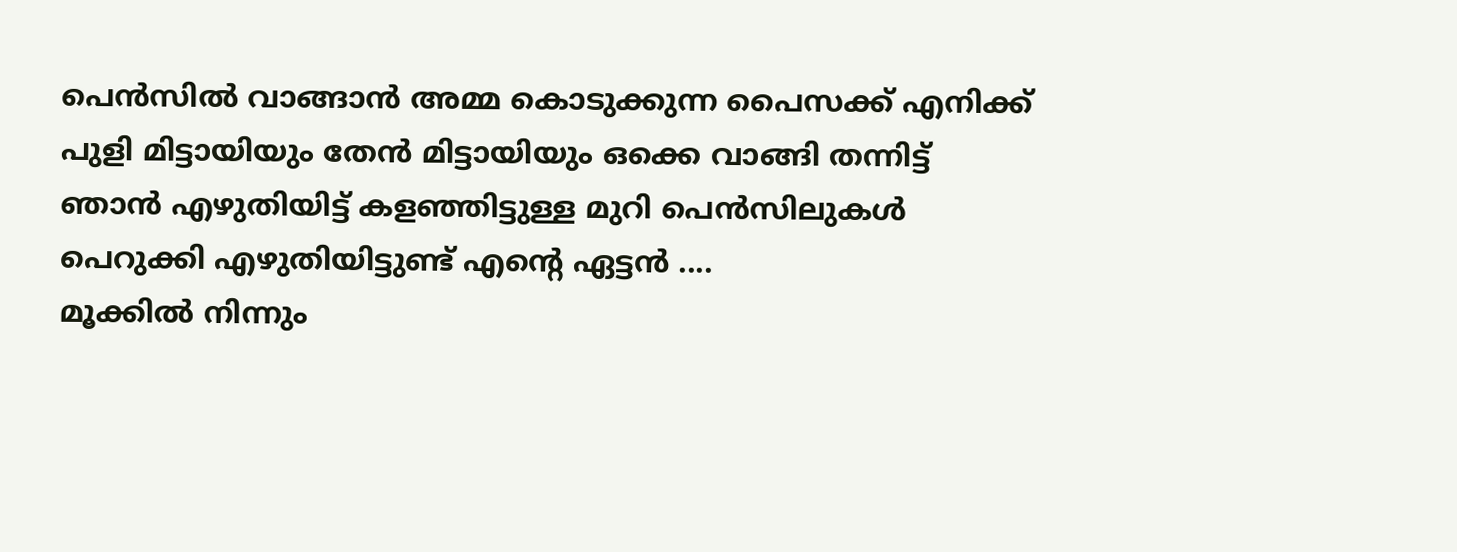പെൻസിൽ വാങ്ങാൻ അമ്മ കൊടുക്കുന്ന പൈസക്ക് എനിക്ക് പുളി മിട്ടായിയും തേൻ മിട്ടായിയും ഒക്കെ വാങ്ങി തന്നിട്ട് ഞാൻ എഴുതിയിട്ട് കളഞ്ഞിട്ടുള്ള മുറി പെൻസിലുകൾ പെറുക്കി എഴുതിയിട്ടുണ്ട്‌ എന്റെ ഏട്ടൻ ....
മൂക്കിൽ നിന്നും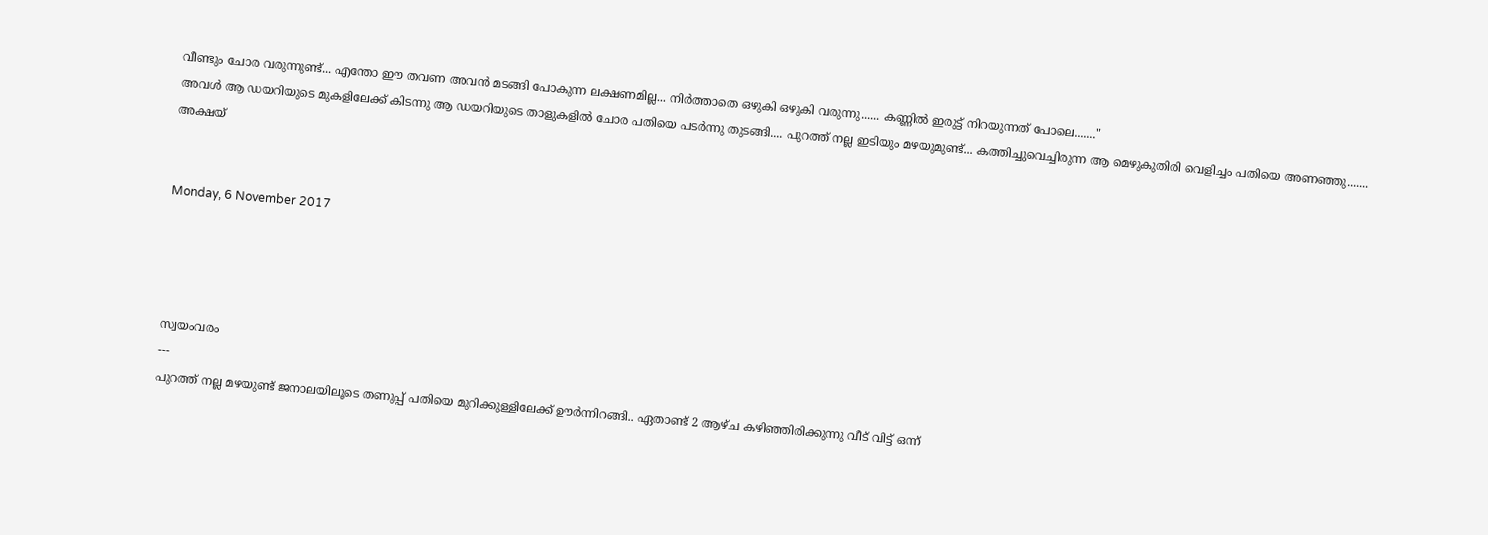വീണ്ടും ചോര വരുന്നുണ്ട്... എന്തോ ഈ തവണ അവൻ മടങ്ങി പോകുന്ന ലക്ഷണമില്ല... നിർത്താതെ ഒഴുകി ഒഴുകി വരുന്നു...... കണ്ണിൽ ഇരുട്ട് നിറയുന്നത് പോലെ......."
അവൾ ആ ഡയറിയുടെ മുകളിലേക്ക് കിടന്നു ആ ഡയറിയുടെ താളുകളിൽ ചോര പതിയെ പടർന്നു തുടങ്ങി.... പുറത്ത് നല്ല ഇടിയും മഴയുമുണ്ട്... കത്തിച്ചുവെച്ചിരുന്ന ആ മെഴുകുതിരി വെളിച്ചം പതിയെ അണഞ്ഞു.......
അക്ഷയ്


Monday, 6 November 2017




സ്വയംവരം
---
പുറത്ത് നല്ല മഴയുണ്ട് ജനാലയിലൂടെ തണുപ്പ് പതിയെ മുറിക്കുള്ളിലേക്ക് ഊർന്നിറങ്ങി.. ഏതാണ്ട് 2 ആഴ്ച കഴിഞ്ഞിരിക്കുന്നു വീട് വിട്ട് ഒന്ന്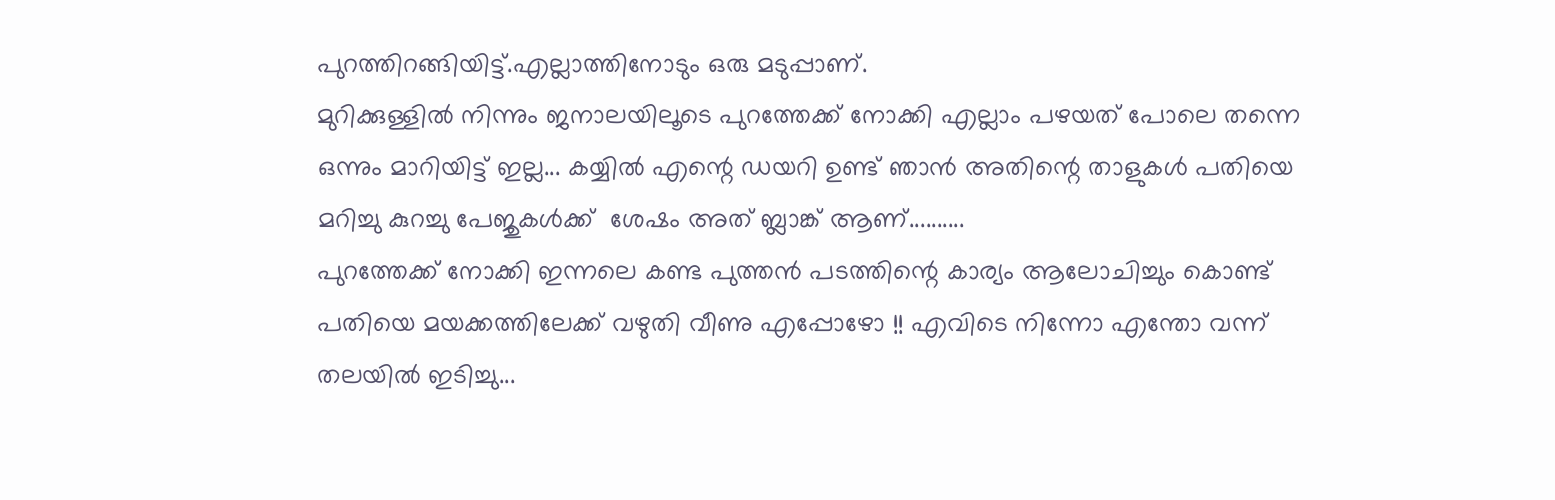പുറത്തിറങ്ങിയിട്ട്.എല്ലാത്തിനോടും ഒരു മടുപ്പാണ്.
മുറിക്കുള്ളിൽ നിന്നും ജനാലയിലൂടെ പുറത്തേക്ക് നോക്കി എല്ലാം പഴയത് പോലെ തന്നെ ഒന്നും മാറിയിട്ട് ഇല്ല... കയ്യിൽ എന്റെ ഡയറി ഉണ്ട് ഞാൻ അതിന്റെ താളുകൾ പതിയെ മറിച്ചു കുറച്ചു പേജുകൾക്ക്  ശേഷം അത് ബ്ലാങ്ക് ആണ്..........
പുറത്തേക്ക് നോക്കി ഇന്നലെ കണ്ട പുത്തൻ പടത്തിന്റെ കാര്യം ആലോചിച്ചും കൊണ്ട് പതിയെ മയക്കത്തിലേക്ക് വഴുതി വീണു എപ്പോഴോ !! എവിടെ നിന്നോ എന്തോ വന്ന് തലയിൽ ഇടിച്ചു...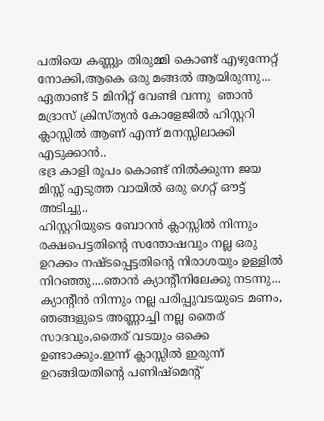പതിയെ കണ്ണും തിരുമ്മി കൊണ്ട് എഴുന്നേറ്റ് നോക്കി,ആകെ ഒരു മങ്ങൽ ആയിരുന്നു... ഏതാണ്ട് 5 മിനിറ്റ് വേണ്ടി വന്നു  ഞാൻ മദ്രാസ് ക്രിസ്ത്യൻ കോളേജിൽ ഹിസ്റ്ററി ക്ലാസ്സിൽ ആണ് എന്ന് മനസ്സിലാക്കി എടുക്കാൻ..
ഭദ്ര കാളി രൂപം കൊണ്ട് നിൽക്കുന്ന ജയ മിസ്സ് എടുത്ത വായിൽ ഒരു ഗെറ്റ് ഔട്ട്  അടിച്ചു..
ഹിസ്റ്ററിയുടെ ബോറൻ ക്ലാസ്സിൽ നിന്നും രക്ഷപെട്ടതിന്റെ സന്തോഷവും നല്ല ഒരു ഉറക്കം നഷ്ടപ്പെട്ടതിന്റെ നിരാശയും ഉള്ളിൽ നിറഞ്ഞു....ഞാൻ ക്യാന്റീനിലേക്കു നടന്നു... ക്യാന്റീൻ നിന്നും നല്ല പരിപ്പുവടയുടെ മണം, ഞങ്ങളുടെ അണ്ണാച്ചി നല്ല തൈര് സാദവും,തൈര് വടയും ഒക്കെ ഉണ്ടാക്കും.ഇന്ന് ക്ലാസ്സിൽ ഇരുന്ന് ഉറങ്ങിയതിന്റെ പണിഷ്മെന്റ്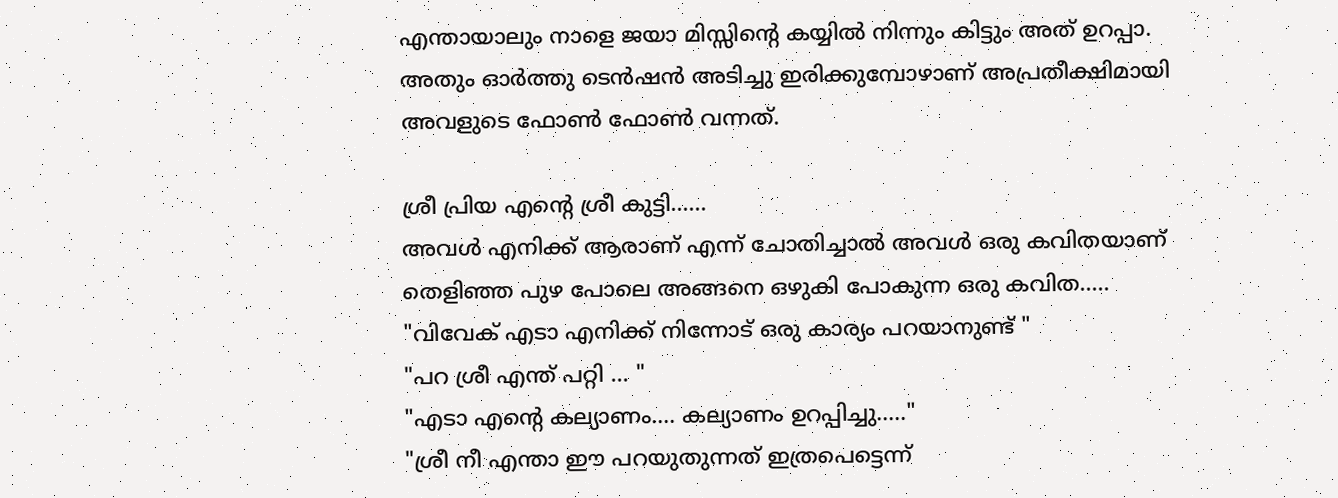എന്തായാലും നാളെ ജയാ മിസ്സിന്റെ കയ്യിൽ നിന്നും കിട്ടും അത് ഉറപ്പാ. അതും ഓർത്തു ടെൻഷൻ അടിച്ചു ഇരിക്കുമ്പോഴാണ് അപ്രതീക്ഷിമായി അവളുടെ ഫോൺ ഫോൺ വന്നത്.

ശ്രീ പ്രിയ എന്റെ ശ്രീ കുട്ടി......
അവൾ എനിക്ക് ആരാണ് എന്ന് ചോതിച്ചാൽ അവൾ ഒരു കവിതയാണ് തെളിഞ്ഞ പുഴ പോലെ അങ്ങനെ ഒഴുകി പോകുന്ന ഒരു കവിത.....
"വിവേക് എടാ എനിക്ക് നിന്നോട് ഒരു കാര്യം പറയാനുണ്ട് "
"പറ ശ്രീ എന്ത് പറ്റി ... "
"എടാ എന്റെ കല്യാണം.... കല്യാണം ഉറപ്പിച്ചു....."
"ശ്രീ നീ എന്താ ഈ പറയുതുന്നത് ഇത്രപെട്ടെന്ന്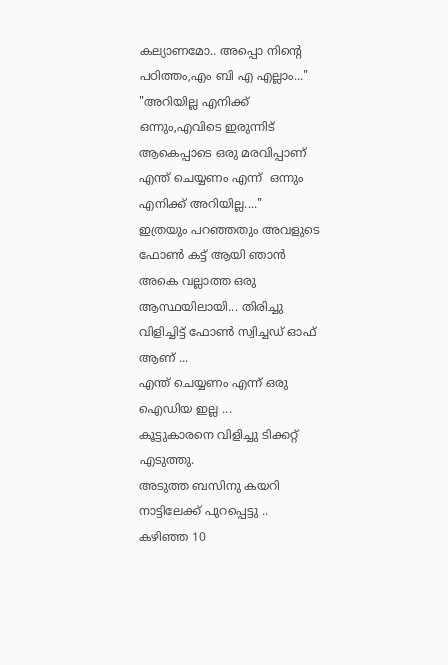കല്യാണമോ.. അപ്പൊ നിന്റെ പഠിത്തം,എം ബി എ എല്ലാം..."
"അറിയില്ല എനിക്ക് ഒന്നും,എവിടെ ഇരുന്നിട് ആകെപ്പാടെ ഒരു മരവിപ്പാണ് എന്ത് ചെയ്യണം എന്ന്  ഒന്നും എനിക്ക് അറിയില്ല...."
ഇത്രയും പറഞ്ഞതും അവളുടെ ഫോൺ കട്ട് ആയി ഞാൻ അകെ വല്ലാത്ത ഒരു ആസ്ഥയിലായി... തിരിച്ചു വിളിച്ചിട്ട് ഫോൺ സ്വിച്ചഡ് ഓഫ് ആണ് ...
എന്ത് ചെയ്യണം എന്ന് ഒരു ഐഡിയ ഇല്ല ...
കൂട്ടുകാരനെ വിളിച്ചു ടിക്കറ്റ് എടുത്തു.
അടുത്ത ബസിനു കയറി നാട്ടിലേക്ക് പുറപ്പെട്ടു .. കഴിഞ്ഞ 10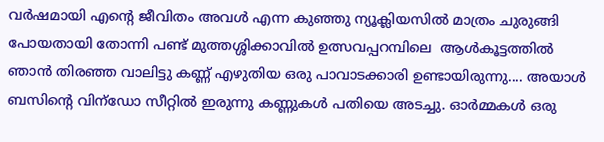വർഷമായി എന്റെ ജീവിതം അവൾ എന്ന കുഞ്ഞു ന്യൂക്ലിയസിൽ മാത്രം ചുരുങ്ങി പോയതായി തോന്നി പണ്ട് മുത്തശ്ശിക്കാവിൽ ഉത്സവപ്പറമ്പിലെ  ആൾകൂട്ടത്തിൽ ഞാൻ തിരഞ്ഞ വാലിട്ടു കണ്ണ് എഴുതിയ ഒരു പാവാടക്കാരി ഉണ്ടായിരുന്നു.... അയാൾ ബസിന്റെ വിന്ഡോ സീറ്റിൽ ഇരുന്നു കണ്ണുകൾ പതിയെ അടച്ചു. ഓർമ്മകൾ ഒരു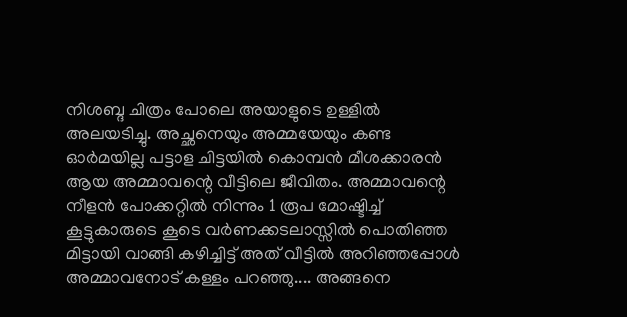നിശബ്ദ ചിത്രം പോലെ അയാളുടെ ഉള്ളിൽ അലയടിച്ചു. അച്ഛനെയും അമ്മയേയും കണ്ട ഓർമയില്ല പട്ടാള ചിട്ടയിൽ കൊമ്പൻ മീശക്കാരൻ ആയ അമ്മാവന്റെ വീട്ടിലെ ജീവിതം. അമ്മാവന്റെ നീളൻ പോക്കറ്റിൽ നിന്നും 1 രൂപ മോഷ്ടിച്ച് കൂട്ടുകാരുടെ കൂടെ വർണക്കടലാസ്സിൽ പൊതിഞ്ഞ മിട്ടായി വാങ്ങി കഴിച്ചിട്ട് അത് വീട്ടിൽ അറിഞ്ഞപ്പോൾ അമ്മാവനോട് കള്ളം പറഞ്ഞു.... അങ്ങനെ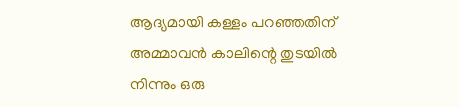ആദ്യമായി കള്ളം പറഞ്ഞതിന് അമ്മാവൻ കാലിന്റെ തുടയിൽ നിന്നും ഒരു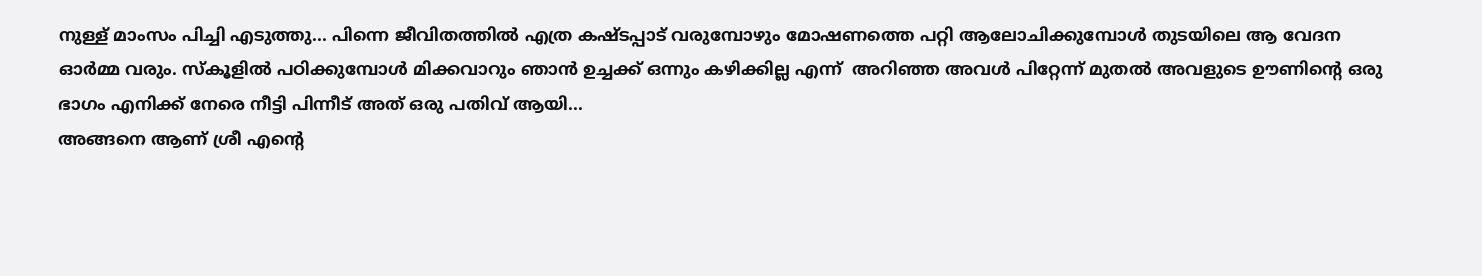നുള്ള് മാംസം പിച്ചി എടുത്തു... പിന്നെ ജീവിതത്തിൽ എത്ര കഷ്ടപ്പാട് വരുമ്പോഴും മോഷണത്തെ പറ്റി ആലോചിക്കുമ്പോൾ തുടയിലെ ആ വേദന ഓർമ്മ വരും. സ്കൂളിൽ പഠിക്കുമ്പോൾ മിക്കവാറും ഞാൻ ഉച്ചക്ക് ഒന്നും കഴിക്കില്ല എന്ന്  അറിഞ്ഞ അവൾ പിറ്റേന്ന് മുതൽ അവളുടെ ഊണിന്റെ ഒരു ഭാഗം എനിക്ക് നേരെ നീട്ടി പിന്നീട് അത് ഒരു പതിവ് ആയി...
അങ്ങനെ ആണ് ശ്രീ എന്റെ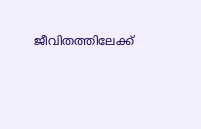ജീവിതത്തിലേക്ക്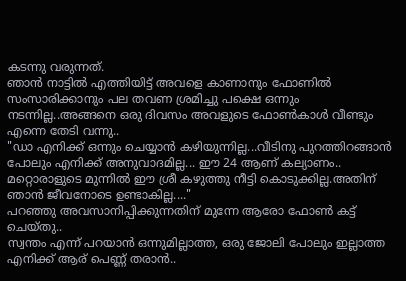കടന്നു വരുന്നത്.
ഞാൻ നാട്ടിൽ എത്തിയിട്ട് അവളെ കാണാനും ഫോണിൽ സംസാരിക്കാനും പല തവണ ശ്രമിച്ചു പക്ഷെ ഒന്നും നടന്നില്ല..അങ്ങനെ ഒരു ദിവസം അവളുടെ ഫോൺകാൾ വീണ്ടും എന്നെ തേടി വന്നു..
"ഡാ എനിക്ക് ഒന്നും ചെയ്യാൻ കഴിയുന്നില്ല...വീടിനു പുറത്തിറങ്ങാൻ പോലും എനിക്ക് അനുവാദമില്ല... ഈ 24 ആണ് കല്യാണം.. മറ്റൊരാളുടെ മുന്നിൽ ഈ ശ്രീ കഴുത്തു നീട്ടി കൊടുക്കില്ല.അതിന് ഞാൻ ജീവനോടെ ഉണ്ടാകില്ല...."
പറഞ്ഞു അവസാനിപ്പിക്കുന്നതിന് മുന്നേ ആരോ ഫോൺ കട്ട് ചെയ്തു..
സ്വന്തം എന്ന് പറയാൻ ഒന്നുമില്ലാത്ത, ഒരു ജോലി പോലും ഇല്ലാത്ത എനിക്ക് ആര് പെണ്ണ് തരാൻ..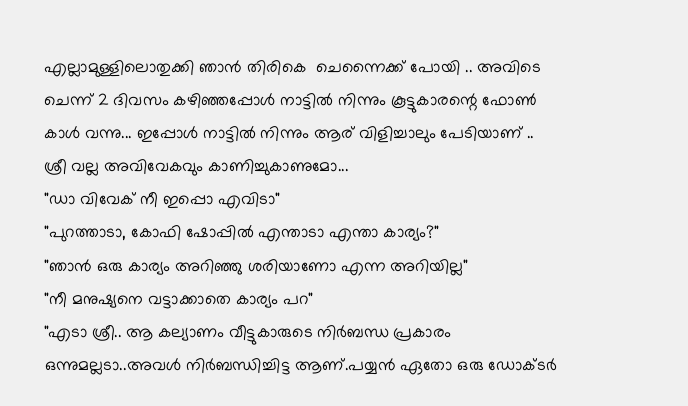എല്ലാമുള്ളിലൊതുക്കി ഞാൻ തിരികെ  ചെന്നൈക്ക് പോയി .. അവിടെ ചെന്ന് 2 ദിവസം കഴിഞ്ഞപ്പോൾ നാട്ടിൽ നിന്നും കൂട്ടുകാരന്റെ ഫോൺ കാൾ വന്നു... ഇപ്പോൾ നാട്ടിൽ നിന്നും ആര് വിളിച്ചാലും പേടിയാണ് ..
ശ്രീ വല്ല അവിവേകവും കാണിച്ചുകാണുമോ...
"ഡാ വിവേക് നീ ഇപ്പൊ എവിടാ"
"പുറത്താടാ, കോഫി ഷോപ്പിൽ എന്താടാ എന്താ കാര്യം?"
"ഞാൻ ഒരു കാര്യം അറിഞ്ഞു ശരിയാണോ എന്ന അറിയില്ല"
"നീ മനുഷ്യനെ വട്ടാക്കാതെ കാര്യം പറ"
"എടാ ശ്രീ.. ആ കല്യാണം വീട്ടുകാരുടെ നിർബന്ധ പ്രകാരം ഒന്നുമല്ലടാ..അവൾ നിർബന്ധിച്ചിട്ട ആണ്.പയ്യൻ ഏതോ ഒരു ഡോക്ടർ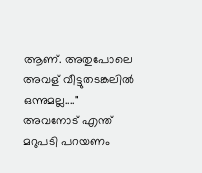ആണ്. അതുപോലെ അവള് വീട്ടുതടങ്കലിൽ ഒന്നുമല്ല...."
അവനോട് എന്ത് മറുപടി പറയണം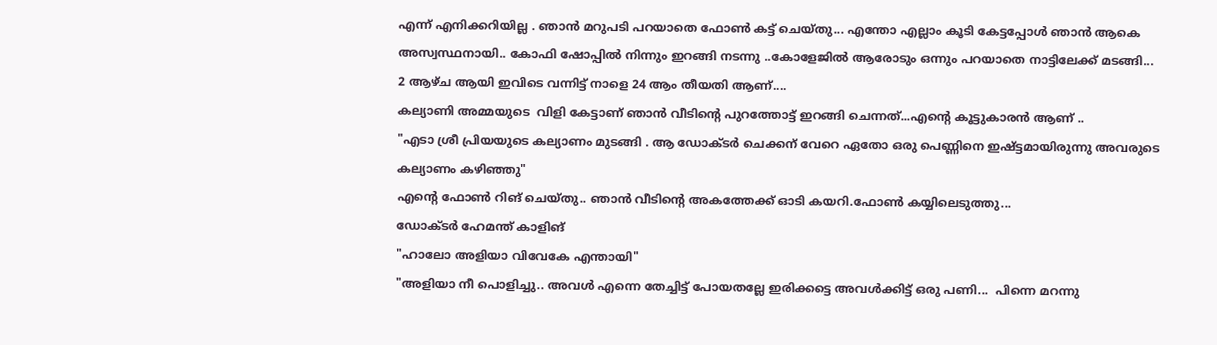എന്ന് എനിക്കറിയില്ല . ഞാൻ മറുപടി പറയാതെ ഫോൺ കട്ട് ചെയ്തു... എന്തോ എല്ലാം കൂടി കേട്ടപ്പോൾ ഞാൻ ആകെ അസ്വസ്ഥനായി.. കോഫി ഷോപ്പിൽ നിന്നും ഇറങ്ങി നടന്നു ..കോളേജിൽ ആരോടും ഒന്നും പറയാതെ നാട്ടിലേക്ക് മടങ്ങി...
2 ആഴ്ച ആയി ഇവിടെ വന്നിട്ട് നാളെ 24 ആം തീയതി ആണ്....
കല്യാണി അമ്മയുടെ  വിളി കേട്ടാണ് ഞാൻ വീടിന്റെ പുറത്തോട്ട് ഇറങ്ങി ചെന്നത്...എന്റെ കൂട്ടുകാരൻ ആണ് ..
"എടാ ശ്രീ പ്രിയയുടെ കല്യാണം മുടങ്ങി . ആ ഡോക്ടർ ചെക്കന് വേറെ ഏതോ ഒരു പെണ്ണിനെ ഇഷ്ട്ടമായിരുന്നു അവരുടെ കല്യാണം കഴിഞ്ഞു"
എന്റെ ഫോൺ റിങ് ചെയ്തു.. ഞാൻ വീടിന്റെ അകത്തേക്ക് ഓടി കയറി.ഫോൺ കയ്യിലെടുത്തു...
ഡോക്ടർ ഹേമന്ത് കാളിങ്
"ഹാലോ അളിയാ വിവേകേ എന്തായി"
"അളിയാ നീ പൊളിച്ചു.. അവൾ എന്നെ തേച്ചിട്ട് പോയതല്ലേ ഇരിക്കട്ടെ അവൾക്കിട്ട് ഒരു പണി...  പിന്നെ മറന്നു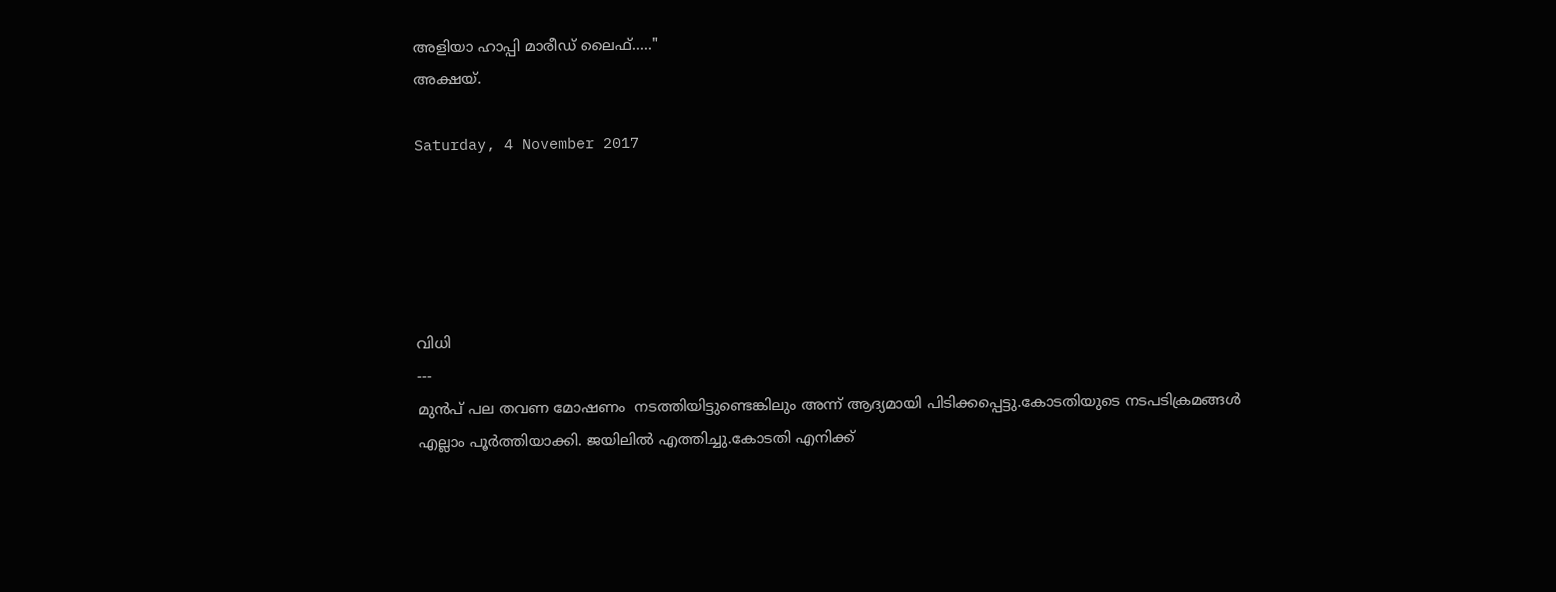അളിയാ ഹാപ്പി മാരീഡ് ലൈഫ്....."
അക്ഷയ്.

Saturday, 4 November 2017





വിധി
---
മുൻപ് പല തവണ മോഷണം  നടത്തിയിട്ടുണ്ടെങ്കിലും അന്ന് ആദ്യമായി പിടിക്കപ്പെട്ടു.കോടതിയുടെ നടപടിക്രമങ്ങൾ എല്ലാം പൂർത്തിയാക്കി. ജയിലിൽ എത്തിച്ചു.കോടതി എനിക്ക്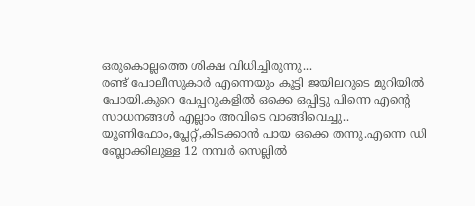ഒരുകൊല്ലത്തെ ശിക്ഷ വിധിച്ചിരുന്നു...
രണ്ട് പോലീസുകാർ എന്നെയും കൂട്ടി ജയിലറുടെ മുറിയിൽ പോയി.കുറെ പേപ്പറുകളിൽ ഒക്കെ ഒപ്പിട്ടു പിന്നെ എന്റെ സാധനങ്ങൾ എല്ലാം അവിടെ വാങ്ങിവെച്ചു..
യൂണിഫോം,പ്ലേറ്റ്,കിടക്കാൻ പായ ഒക്കെ തന്നു.എന്നെ ഡി ബ്ലോക്കിലുള്ള 12 നമ്പർ സെല്ലിൽ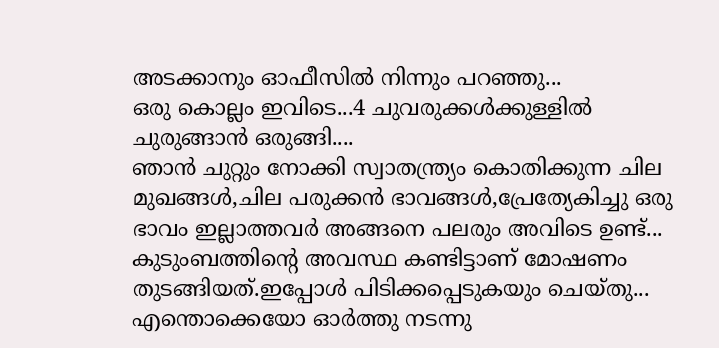അടക്കാനും ഓഫീസിൽ നിന്നും പറഞ്ഞു...
ഒരു കൊല്ലം ഇവിടെ...4 ചുവരുക്കൾക്കുള്ളിൽ ചുരുങ്ങാൻ ഒരുങ്ങി....
ഞാൻ ചുറ്റും നോക്കി സ്വാതന്ത്ര്യം കൊതിക്കുന്ന ചില മുഖങ്ങൾ,ചില പരുക്കൻ ഭാവങ്ങൾ,പ്രേത്യേകിച്ചു ഒരു ഭാവം ഇല്ലാത്തവർ അങ്ങനെ പലരും അവിടെ ഉണ്ട്...
കുടുംബത്തിന്റെ അവസ്ഥ കണ്ടിട്ടാണ് മോഷണം തുടങ്ങിയത്.ഇപ്പോൾ പിടിക്കപ്പെടുകയും ചെയ്തു...
എന്തൊക്കെയോ ഓർത്തു നടന്നു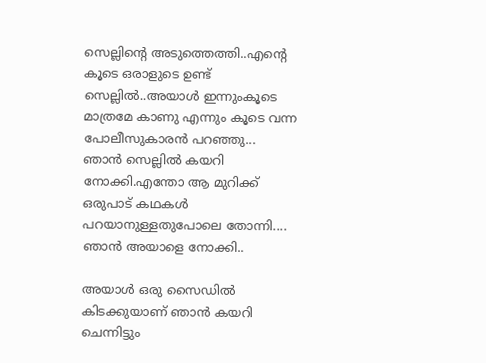സെല്ലിന്റെ അടുത്തെത്തി..എന്റെ കൂടെ ഒരാളുടെ ഉണ്ട് സെല്ലിൽ..അയാൾ ഇന്നുംകൂടെ മാത്രമേ കാണു എന്നും കൂടെ വന്ന പോലീസുകാരൻ പറഞ്ഞു...
ഞാൻ സെല്ലിൽ കയറി നോക്കി.എന്തോ ആ മുറിക്ക് ഒരുപാട് കഥകൾ പറയാനുള്ളതുപോലെ തോന്നി....
ഞാൻ അയാളെ നോക്കി..

അയാൾ ഒരു സൈഡിൽ കിടക്കുയാണ് ഞാൻ കയറി ചെന്നിട്ടും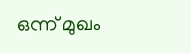ഒന്ന് മുഖം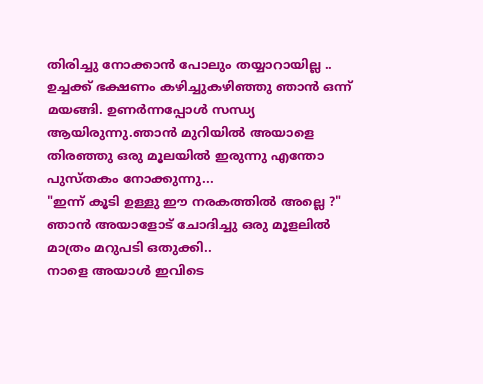തിരിച്ചു നോക്കാൻ പോലും തയ്യാറായില്ല ..
ഉച്ചക്ക് ഭക്ഷണം കഴിച്ചുകഴിഞ്ഞു ഞാൻ ഒന്ന് മയങ്ങി. ഉണർന്നപ്പോൾ സന്ധ്യ ആയിരുന്നു.ഞാൻ മുറിയിൽ അയാളെ തിരഞ്ഞു ഒരു മൂലയിൽ ഇരുന്നു എന്തോ പുസ്തകം നോക്കുന്നു...
"ഇന്ന് കൂടി ഉള്ളു ഈ നരകത്തിൽ അല്ലെ ?"
ഞാൻ അയാളോട് ചോദിച്ചു ഒരു മൂളലിൽ മാത്രം മറുപടി ഒതുക്കി..
നാളെ അയാൾ ഇവിടെ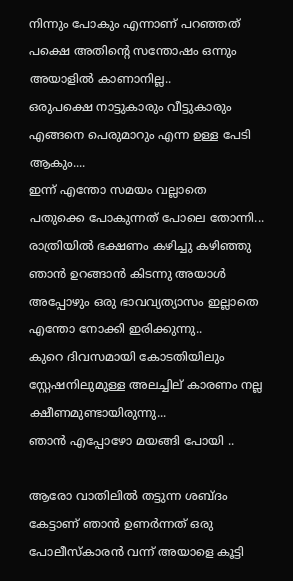നിന്നും പോകും എന്നാണ് പറഞ്ഞത് പക്ഷെ അതിന്റെ സന്തോഷം ഒന്നും അയാളിൽ കാണാനില്ല..
ഒരുപക്ഷെ നാട്ടുകാരും വീട്ടുകാരും  എങ്ങനെ പെരുമാറും എന്ന ഉള്ള പേടി  ആകും....
ഇന്ന് എന്തോ സമയം വല്ലാതെ പതുക്കെ പോകുന്നത് പോലെ തോന്നി... രാത്രിയിൽ ഭക്ഷണം കഴിച്ചു കഴിഞ്ഞു ഞാൻ ഉറങ്ങാൻ കിടന്നു അയാൾ അപ്പോഴും ഒരു ഭാവവ്യത്യാസം ഇല്ലാതെ എന്തോ നോക്കി ഇരിക്കുന്നു..
കുറെ ദിവസമായി കോടതിയിലും സ്റ്റേഷനിലുമുള്ള അലച്ചില് കാരണം നല്ല ക്ഷീണമുണ്ടായിരുന്നു...
ഞാൻ എപ്പോഴോ മയങ്ങി പോയി ..

ആരോ വാതിലിൽ തട്ടുന്ന ശബ്‍ദം കേട്ടാണ് ഞാൻ ഉണർന്നത് ഒരു പോലീസ്‌കാരൻ വന്ന് അയാളെ കൂട്ടി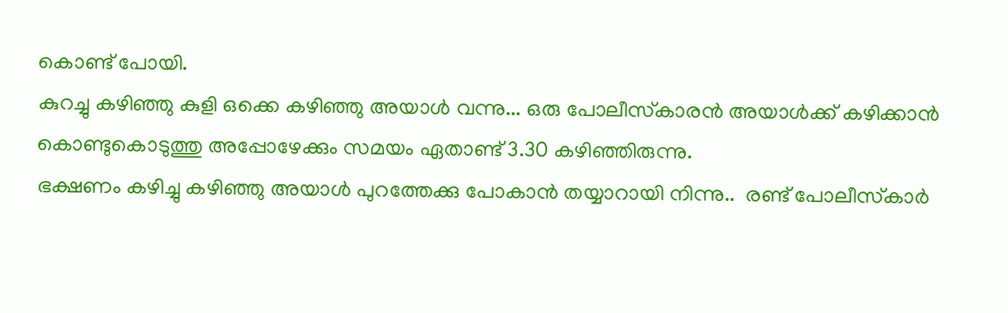കൊണ്ട് പോയി.
കുറച്ചു കഴിഞ്ഞു കുളി ഒക്കെ കഴിഞ്ഞു അയാൾ വന്നു... ഒരു പോലീസ്‌കാരൻ അയാൾക്ക് കഴിക്കാൻ കൊണ്ടുകൊടുത്തു അപ്പോഴേക്കും സമയം ഏതാണ്ട് 3.30 കഴിഞ്ഞിരുന്നു.
ഭക്ഷണം കഴിച്ചു കഴിഞ്ഞു അയാൾ പുറത്തേക്കു പോകാൻ തയ്യാറായി നിന്നു..  രണ്ട് പോലീസ്‌കാർ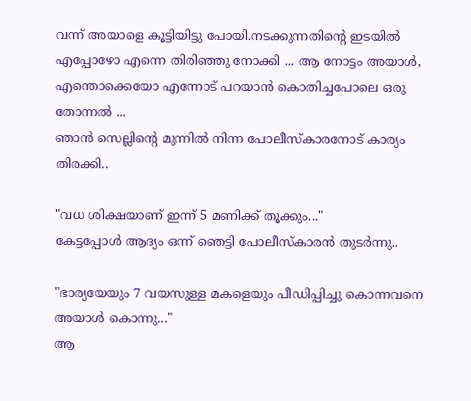വന്ന് അയാളെ കൂട്ടിയിട്ടു പോയി.നടക്കുന്നതിന്റെ ഇടയിൽ എപ്പോഴോ എന്നെ തിരിഞ്ഞു നോക്കി ... ആ നോട്ടം അയാൾ, എന്തൊക്കെയോ എന്നോട് പറയാൻ കൊതിച്ചപോലെ ഒരു തോന്നൽ ...
ഞാൻ സെല്ലിന്റെ മുന്നിൽ നിന്ന പോലീസ്‌കാരനോട് കാര്യം തിരക്കി..

"വധ ശിക്ഷയാണ് ഇന്ന് 5 മണിക്ക് തൂക്കും..."
കേട്ടപ്പോൾ ആദ്യം ഒന്ന് ഞെട്ടി പോലീസ്‌കാരൻ തുടർന്നു..

"ഭാര്യയേയും 7 വയസുള്ള മകളെയും പീഡിപ്പിച്ചു കൊന്നവനെ അയാൾ കൊന്നു..."
ആ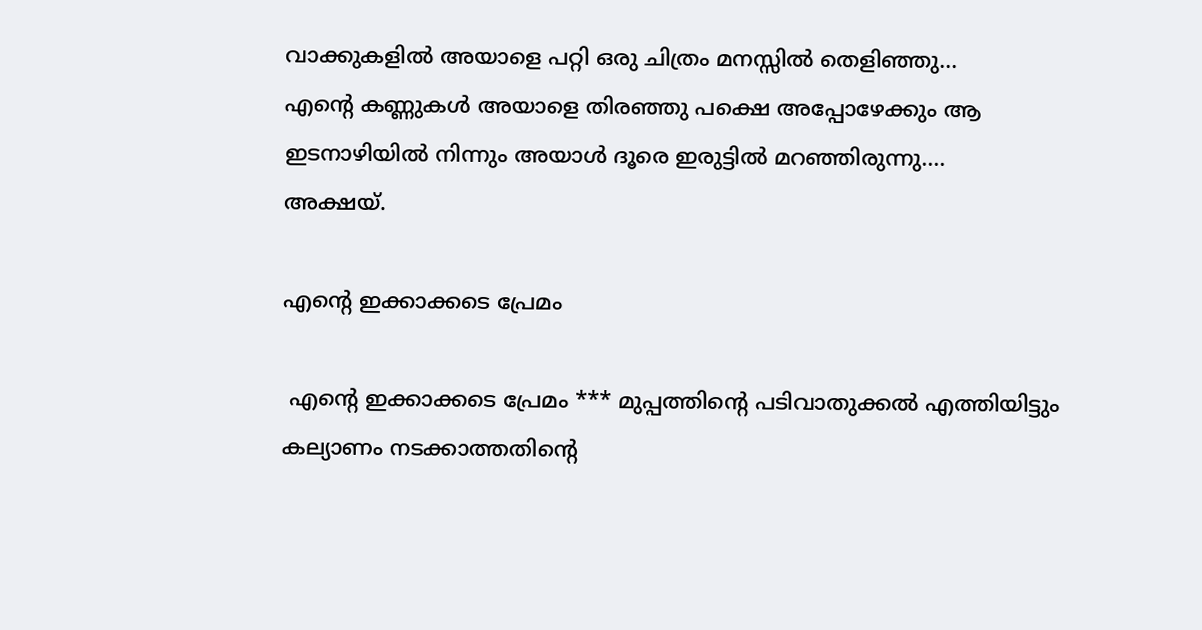വാക്കുകളിൽ അയാളെ പറ്റി ഒരു ചിത്രം മനസ്സിൽ തെളിഞ്ഞു...
എന്റെ കണ്ണുകൾ അയാളെ തിരഞ്ഞു പക്ഷെ അപ്പോഴേക്കും ആ ഇടനാഴിയിൽ നിന്നും അയാൾ ദൂരെ ഇരുട്ടിൽ മറഞ്ഞിരുന്നു....
അക്ഷയ്.

എന്റെ ഇക്കാക്കടെ പ്രേമം

 എന്റെ ഇക്കാക്കടെ പ്രേമം *** മുപ്പത്തിന്റെ പടിവാതുക്കൽ എത്തിയിട്ടും കല്യാണം നടക്കാത്തതിന്റെ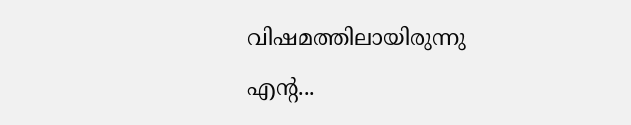വിഷമത്തിലായിരുന്നു എന്റ...